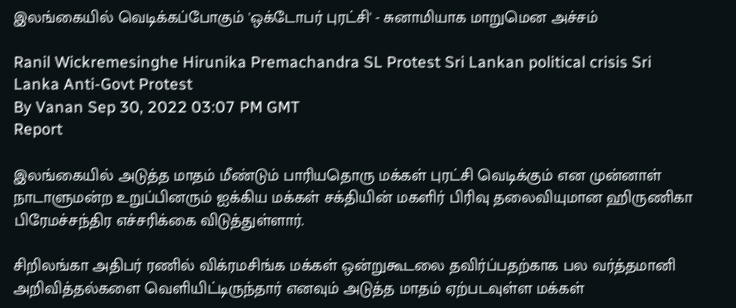இலங்கையில் வெடிக்கப்போகும் 'ஒக்டோபர் புரட்சி' - சுனாமியாக மாறுமென அச்சம்

Ranil Wickremesinghe Hirunika Premachandra SL Protest Sri Lankan political crisis Sri Lanka Anti-Govt Protest
By Vanan Sep 30, 2022 03:07 PM GMT
Report

இலங்கையில் அடுத்த மாதம் மீண்டும் பாரியதொரு மக்கள் புரட்சி வெடிக்கும் என முன்னாள் நாடாளுமன்ற உறுப்பினரும் ஐக்கிய மக்கள் சக்தியின் மகளிர் பிரிவு தலைவியுமான ஹிருணிகா பிரேமச்சந்திர எச்சரிக்கை விடுத்துள்ளார்.

சிறிலங்கா அதிபர் ரணில் விக்ரமசிங்க மக்கள் ஒன்றுகூடலை தவிர்ப்பதற்காக பல வர்த்தமானி அறிவித்தல்களை வெளியிட்டிருந்தார் எனவும் அடுத்த மாதம் ஏற்படவுள்ள மக்கள்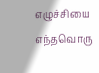எழுச்சியை எந்தவொரு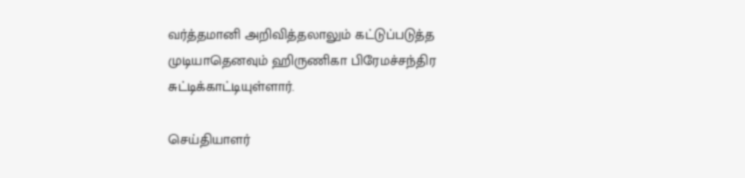வர்த்தமானி அறிவித்தலாலும் கட்டுப்படுத்த முடியாதெனவும் ஹிருணிகா பிரேமச்சந்திர சுட்டிக்காட்டியுள்ளார்.

செய்தியாளர்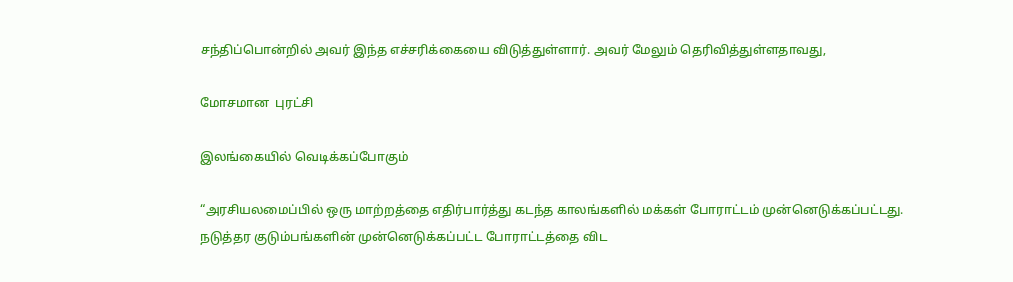சந்திப்பொன்றில் அவர் இந்த எச்சரிக்கையை விடுத்துள்ளார். அவர் மேலும் தெரிவித்துள்ளதாவது,

மோசமான  புரட்சி

இலங்கையில் வெடிக்கப்போகும்

“அரசியலமைப்பில் ஒரு மாற்றத்தை எதிர்பார்த்து கடந்த காலங்களில் மக்கள் போராட்டம் முன்னெடுக்கப்பட்டது. நடுத்தர குடும்பங்களின் முன்னெடுக்கப்பட்ட போராட்டத்தை விட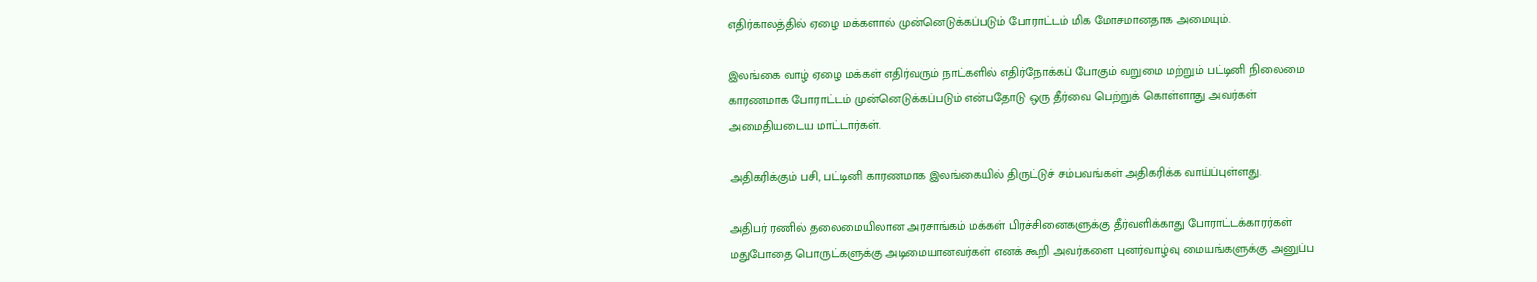எதிர்காலத்தில் ஏழை மக்களால் முன்னெடுக்கப்படும் போராட்டம் மிக மோசமானதாக அமையும்.

இலங்கை வாழ் ஏழை மக்கள் எதிர்வரும் நாட்களில் எதிர்நோக்கப் போகும் வறுமை மற்றும் பட்டினி நிலைமை காரணமாக போராட்டம் முன்னெடுக்கப்படும் என்பதோடு ஒரு தீர்வை பெற்றுக் கொள்ளாது அவர்கள் அமைதியடைய மாட்டார்கள்.

அதிகரிக்கும் பசி, பட்டினி காரணமாக இலங்கையில் திருட்டுச் சம்பவங்கள் அதிகரிக்க வாய்ப்புள்ளது.

அதிபர் ரணில் தலைமையிலான அரசாங்கம் மக்கள் பிரச்சினைகளுக்கு தீர்வளிக்காது போராட்டக்காரர்கள் மதுபோதை பொருட்களுக்கு அடிமையானவர்கள் எனக் கூறி அவர்களை புனர்வாழ்வு மையங்களுக்கு அனுப்ப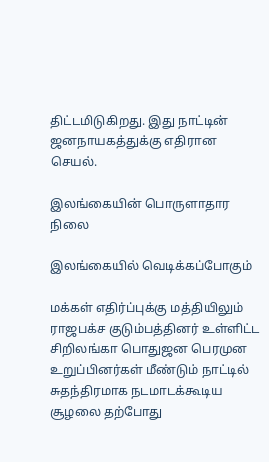திட்டமிடுகிறது. இது நாட்டின் ஜனநாயகத்துக்கு எதிரான செயல்.

இலங்கையின் பொருளாதார நிலை

இலங்கையில் வெடிக்கப்போகும்

மக்கள் எதிர்ப்புக்கு மத்தியிலும் ராஜபக்ச குடும்பத்தினர் உள்ளிட்ட சிறிலங்கா பொதுஜன பெரமுன உறுப்பினர்கள் மீண்டும் நாட்டில் சுதந்திரமாக நடமாடக்கூடிய சூழலை தற்போது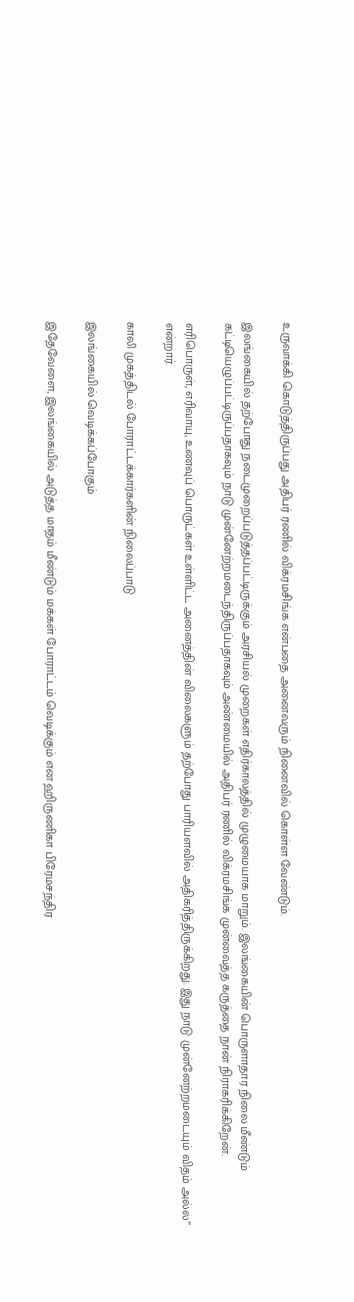உருவாக்கி கொடுத்திருப்பது அதிபர் ரணில் விக்ரமசிங்க என்பதை அனைவரும் நினைவில் கொள்ள வேண்டும்.

இலங்கையில் தற்போது நடைமுறைப்படுத்தப்பட்டிருக்கும் அரசியல் முறைகள் எதிர்காலத்தில் முழுமையாக மாறும். இலங்கையின் பொருளாதார நிலை மீண்டும் கட்டியெழுப்பட்டிருப்பதாகவும் நாடு முன்னேற்றமடைந்திருப்பதாகவும் அண்மையில் அதிபர் ரணில் விக்ரமசிங்க முன்வைத்த கருத்தை நான் நிராகரிக்கிறேன்.

எரிபொருள், எரிவாயு, உணவுப் பொருட்கள் உள்ளிட்ட அனைத்தின் விலைகளும் தற்போது பாரியளவில் அதிகரித்திருக்கிறது. இது நாடு முன்னேற்றமடையும் விதம் அல்ல” என்றார்.

காலி முகத்திடல் போராட்டக்கார்களின் நிலைப்பாடு

இலங்கையில் வெடிக்கப்போகும்

இதேவேளை, இலங்கையில் அடுத்த மாதம் மீண்டும் மக்கள் போராட்டம் வெடிக்கும் என ஹிருணிகா பிரேமசந்திர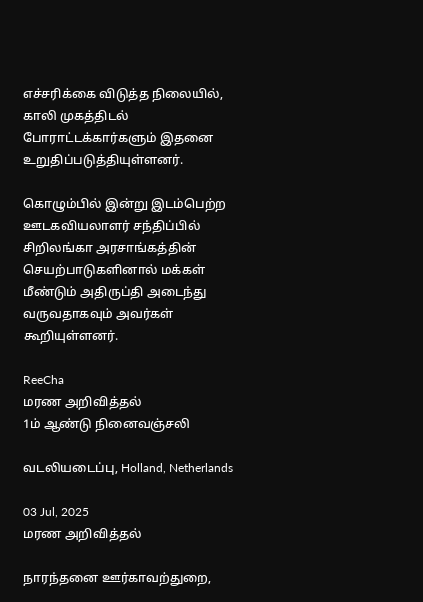எச்சரிக்கை விடுத்த நிலையில், காலி முகத்திடல் போராட்டக்கார்களும் இதனை உறுதிப்படுத்தியுள்ளனர்.

கொழும்பில் இன்று இடம்பெற்ற ஊடகவியலாளர் சந்திப்பில் சிறிலங்கா அரசாங்கத்தின் செயற்பாடுகளினால் மக்கள் மீண்டும் அதிருப்தி அடைந்து வருவதாகவும் அவர்கள் கூறியுள்ளனர்.

ReeCha
மரண அறிவித்தல்
1ம் ஆண்டு நினைவஞ்சலி

வடலியடைப்பு, Holland, Netherlands

03 Jul, 2025
மரண அறிவித்தல்

நாரந்தனை ஊர்காவற்துறை,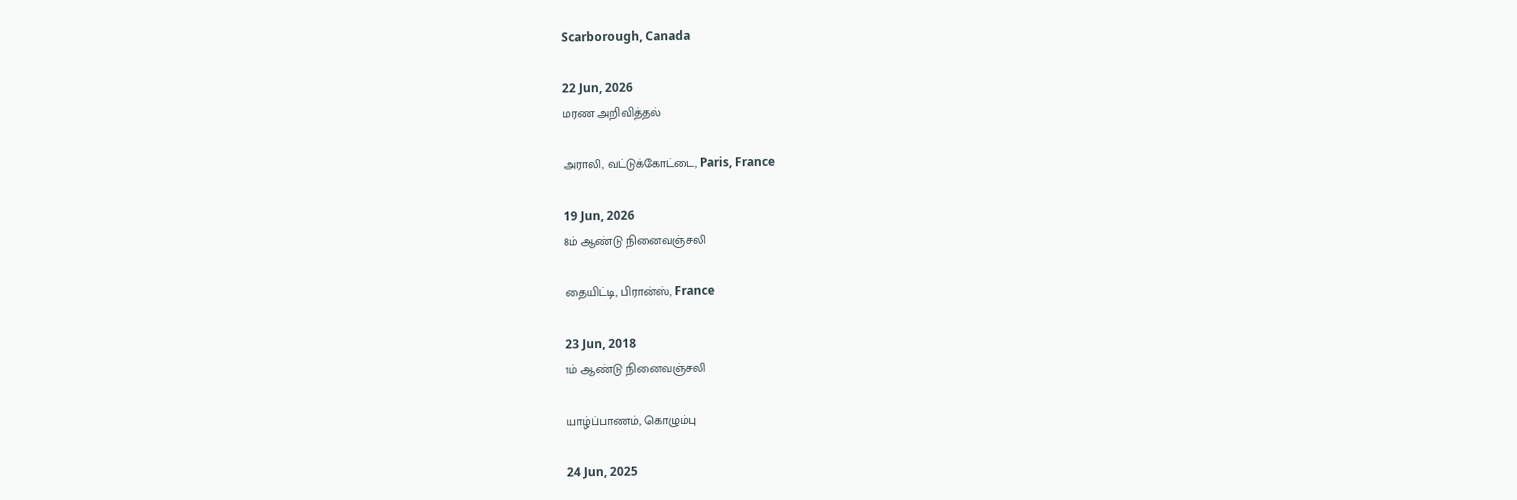Scarborough, Canada

22 Jun, 2026
மரண அறிவித்தல்

அராலி, வட்டுக்கோட்டை, Paris, France

19 Jun, 2026
8ம் ஆண்டு நினைவஞ்சலி

தையிட்டி, பிரான்ஸ், France

23 Jun, 2018
1ம் ஆண்டு நினைவஞ்சலி

யாழ்ப்பாணம், கொழும்பு

24 Jun, 2025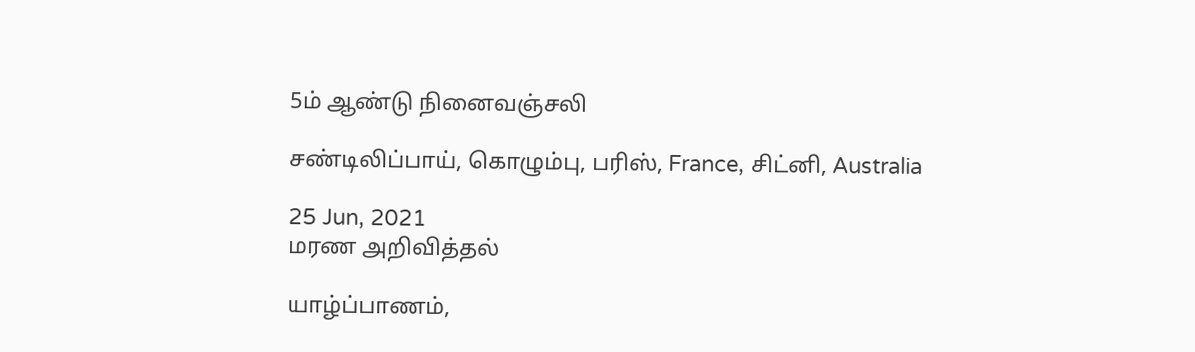5ம் ஆண்டு நினைவஞ்சலி

சண்டிலிப்பாய், கொழும்பு, பரிஸ், France, சிட்னி, Australia

25 Jun, 2021
மரண அறிவித்தல்

யாழ்ப்பாணம்,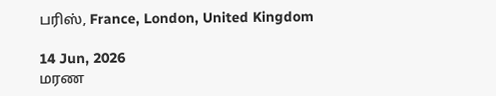பரிஸ், France, London, United Kingdom

14 Jun, 2026
மரண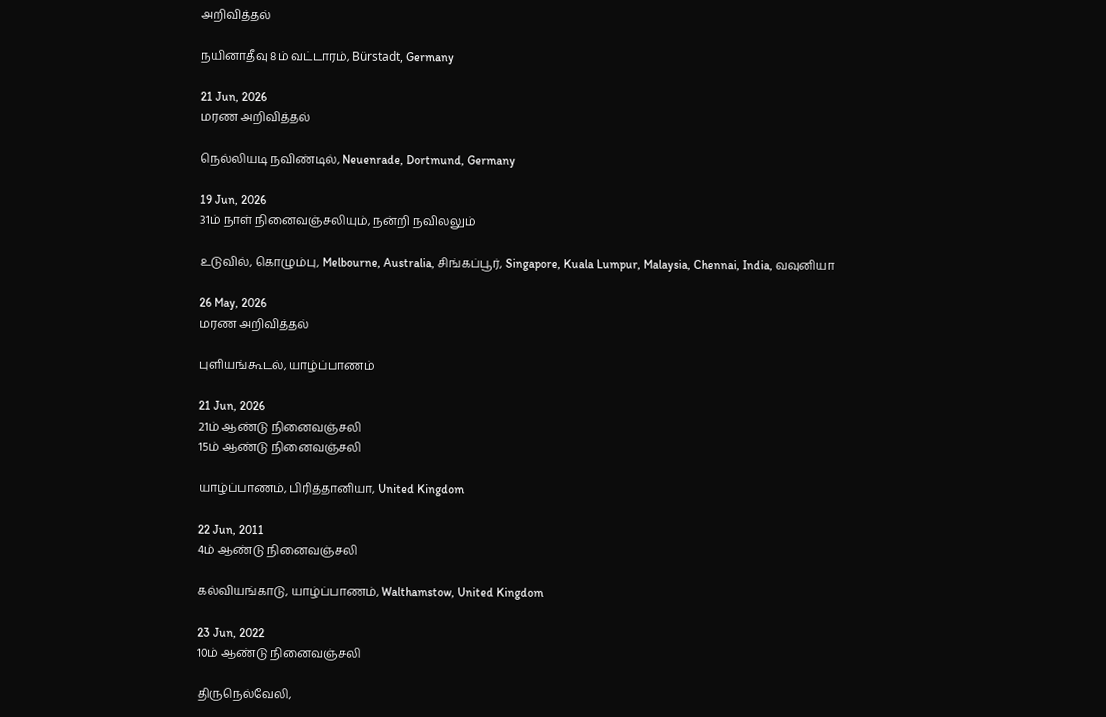அறிவித்தல்

நயினாதீவு 8ம் வட்டாரம், Bürstadt, Germany

21 Jun, 2026
மரண அறிவித்தல்

நெல்லியடி நவிண்டில், Neuenrade, Dortmund, Germany

19 Jun, 2026
31ம் நாள் நினைவஞ்சலியும், நன்றி நவிலலும்

உடுவில், கொழும்பு, Melbourne, Australia, சிங்கப்பூர், Singapore, Kuala Lumpur, Malaysia, Chennai, India, வவுனியா

26 May, 2026
மரண அறிவித்தல்

புளியங்கூடல், யாழ்ப்பாணம்

21 Jun, 2026
21ம் ஆண்டு நினைவஞ்சலி
15ம் ஆண்டு நினைவஞ்சலி

யாழ்ப்பாணம், பிரித்தானியா, United Kingdom

22 Jun, 2011
4ம் ஆண்டு நினைவஞ்சலி

கல்வியங்காடு, யாழ்ப்பாணம், Walthamstow, United Kingdom

23 Jun, 2022
10ம் ஆண்டு நினைவஞ்சலி

திருநெல்வேலி,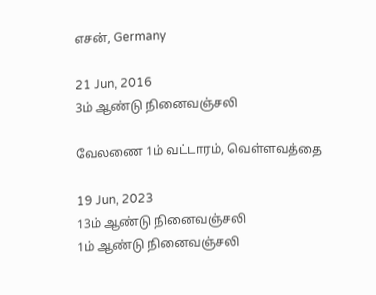எசன், Germany

21 Jun, 2016
3ம் ஆண்டு நினைவஞ்சலி

வேலணை 1ம் வட்டாரம், வெள்ளவத்தை

19 Jun, 2023
13ம் ஆண்டு நினைவஞ்சலி
1ம் ஆண்டு நினைவஞ்சலி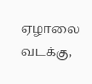ஏழாலை வடக்கு,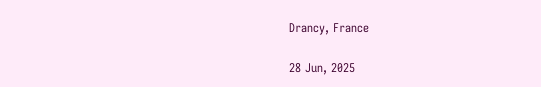Drancy, France

28 Jun, 2025